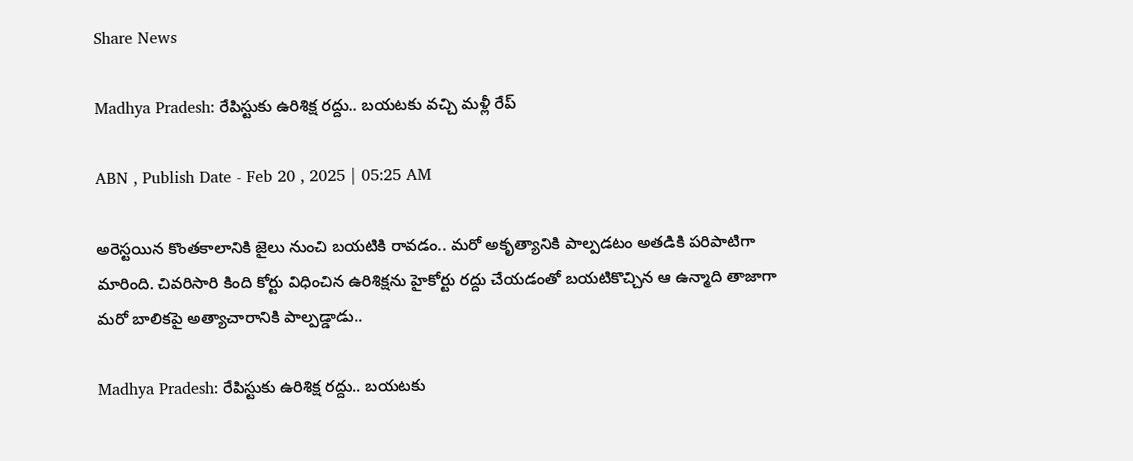Share News

Madhya Pradesh: రేపిస్టుకు ఉరిశిక్ష రద్దు.. బయటకు వచ్చి మళ్లీ రేప్‌

ABN , Publish Date - Feb 20 , 2025 | 05:25 AM

అరెస్టయిన కొంతకాలానికి జైలు నుంచి బయటికి రావడం.. మరో అకృత్యానికి పాల్పడటం అతడికి పరిపాటిగా మారింది. చివరిసారి కింది కోర్టు విధించిన ఉరిశిక్షను హైకోర్టు రద్దు చేయడంతో బయటికొచ్చిన ఆ ఉన్మాది తాజాగా మరో బాలికపై అత్యాచారానికి పాల్పడ్డాడు..

Madhya Pradesh: రేపిస్టుకు ఉరిశిక్ష రద్దు.. బయటకు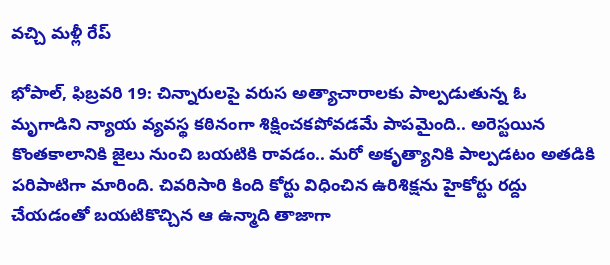వచ్చి మళ్లీ రేప్‌

భోపాల్‌, ఫిబ్రవరి 19: చిన్నారులపై వరుస అత్యాచారాలకు పాల్పడుతున్న ఓ మృగాడిని న్యాయ వ్యవస్థ కఠినంగా శిక్షించకపోవడమే పాపమైంది.. అరెస్టయిన కొంతకాలానికి జైలు నుంచి బయటికి రావడం.. మరో అకృత్యానికి పాల్పడటం అతడికి పరిపాటిగా మారింది. చివరిసారి కింది కోర్టు విధించిన ఉరిశిక్షను హైకోర్టు రద్దు చేయడంతో బయటికొచ్చిన ఆ ఉన్మాది తాజాగా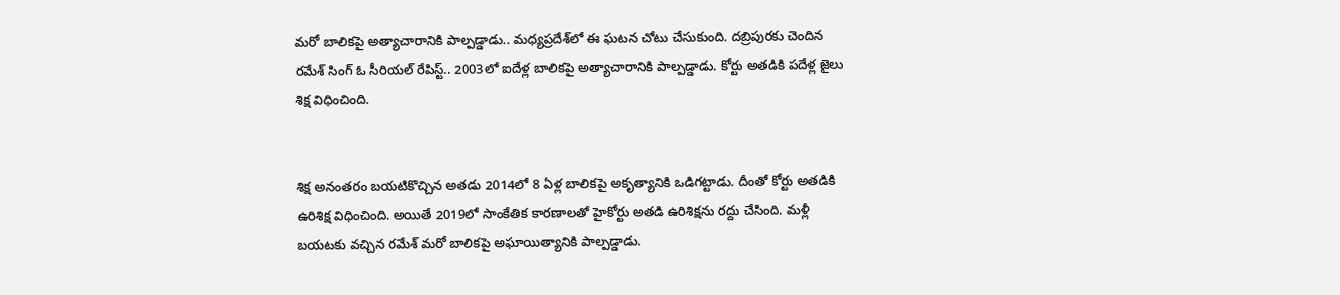మరో బాలికపై అత్యాచారానికి పాల్పడ్డాడు.. మధ్యప్రదేశ్‌లో ఈ ఘటన చోటు చేసుకుంది. దబ్రిపురకు చెందిన రమేశ్‌ సింగ్‌ ఓ సీరియల్‌ రేపిస్ట్‌.. 2003లో ఐదేళ్ల బాలికపై అత్యాచారానికి పాల్పడ్డాడు. కోర్టు అతడికి పదేళ్ల జైలు శిక్ష విధించింది.


శిక్ష అనంతరం బయటికొచ్చిన అతడు 2014లో 8 ఏళ్ల బాలికపై అకృత్యానికి ఒడిగట్టాడు. దీంతో కోర్టు అతడికి ఉరిశిక్ష విధించింది. అయితే 2019లో సాంకేతిక కారణాలతో హైకోర్టు అతడి ఉరిశిక్షను రద్దు చేసింది. మళ్లీ బయటకు వచ్చిన రమేశ్‌ మరో బాలికపై అఘాయిత్యానికి పాల్పడ్డాడు.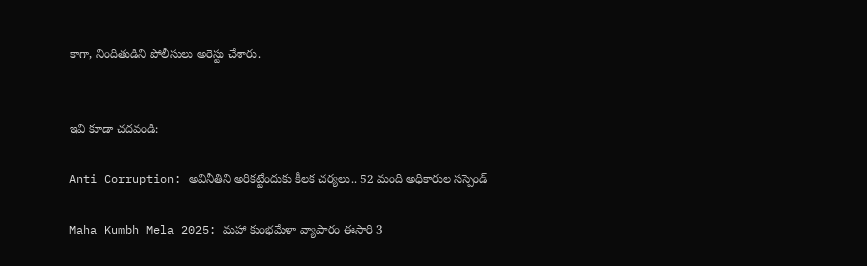కాగా, నిందితుడిని పోలీసులు అరెస్టు చేశారు.


ఇవి కూడా చదవండి:

Anti Corruption: అవినీతిని అరికట్టేందుకు కీలక చర్యలు.. 52 మంది అధికారుల సస్పెండ్

Maha Kumbh Mela 2025: మహా కుంభమేళా వ్యాపారం ఈసారి 3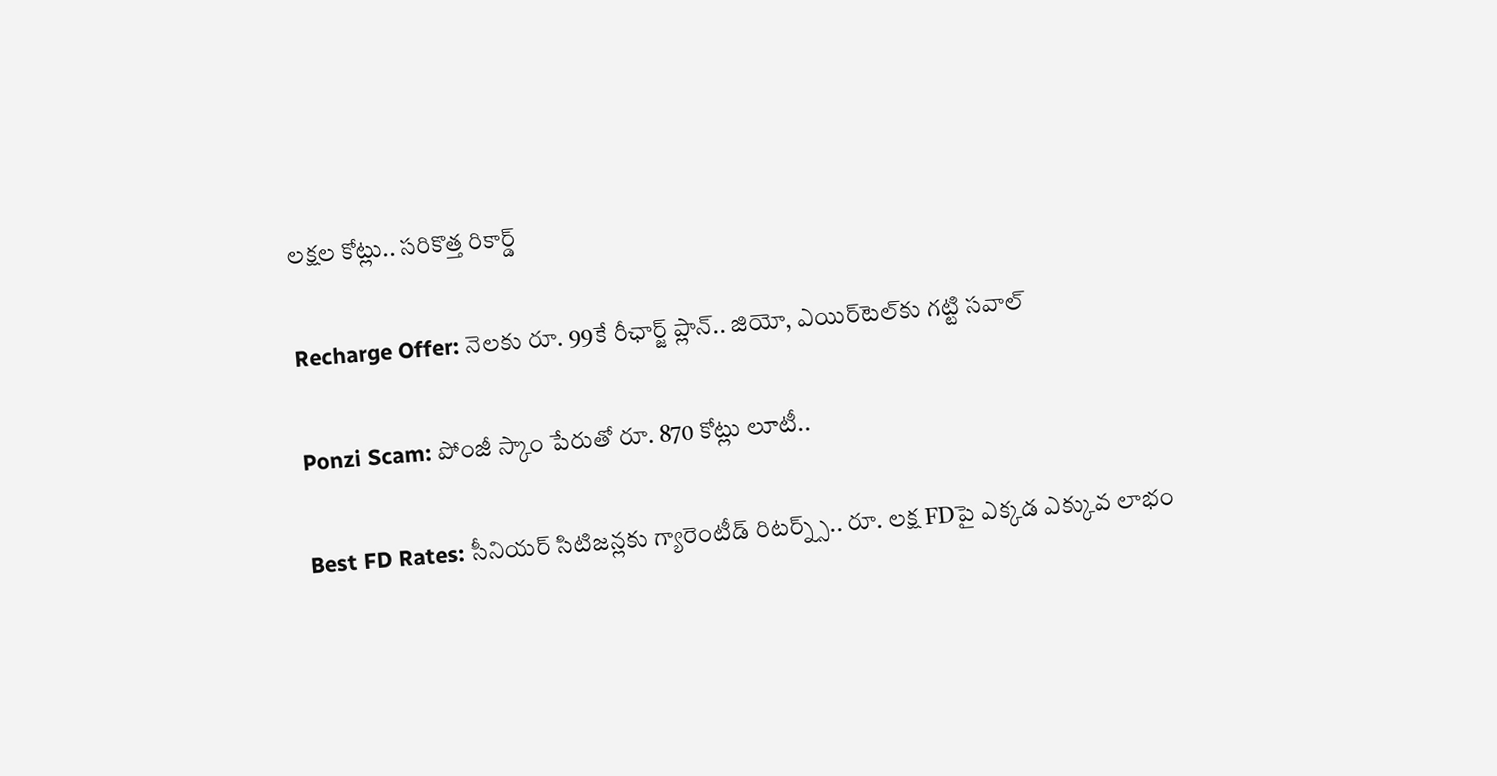లక్షల కోట్లు.. సరికొత్త రికార్డ్

Recharge Offer: నెలకు రూ. 99కే రీఛార్జ్ ప్లాన్.. జియో, ఎయిర్‌టెల్‌కు గట్టి సవాల్

Ponzi Scam: పోంజీ స్కాం పేరుతో రూ. 870 కోట్లు లూటీ..

Best FD Rates: సీనియర్ సిటిజన్లకు గ్యారెంటీడ్ రిటర్న్స్.. రూ. లక్ష FDపై ఎక్కడ ఎక్కువ లాభం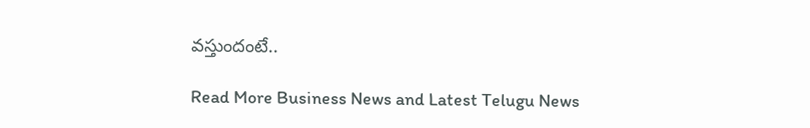వస్తుందంటే..

Read More Business News and Latest Telugu News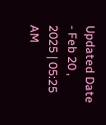Updated Date - Feb 20 , 2025 | 05:25 AM